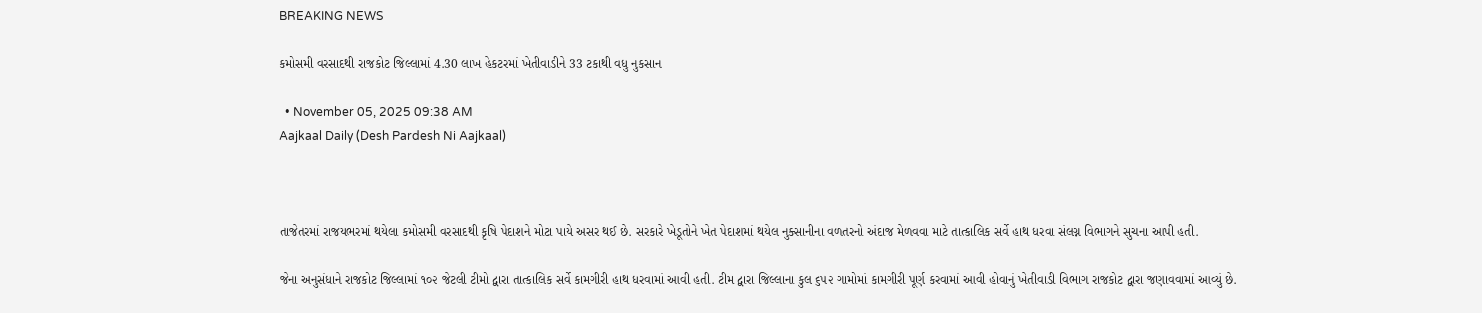BREAKING NEWS

કમોસમી વરસાદથી રાજકોટ જિલ્લામાં 4.30 લાખ હેકટરમાં ખેતીવાડીને 33 ટકાથી વધુ નુકસાન

  • November 05, 2025 09:38 AM
Aajkaal Daily (Desh Pardesh Ni Aajkaal)



તાજેતરમાં રાજયભરમાં થયેલા કમોસમી વરસાદથી કૃષિ પેદાશને મોટા પાયે અસર થઈ છે. સરકારે ખેડૂતોને ખેત પેદાશમાં થયેલ નુક્સાનીના વળતરનો અંદાજ મેળવવા માટે તાત્કાલિક સર્વે હાથ ધરવા સંલગ્ન વિભાગને સુચના આપી હતી.

જેના અનુસંધાને રાજકોટ જિલ્લામાં ૧૦૨ જેટલી ટીમો દ્વારા તાત્કાલિક સર્વે કામગીરી હાથ ધરવામાં આવી હતી. ટીમ દ્વારા જિલ્લાના કુલ ૬૫૨ ગામોમાં કામગીરી પૂર્ણ કરવામાં આવી હોવાનું ખેતીવાડી વિભાગ રાજકોટ દ્વારા જણાવવામાં આવ્યું છે.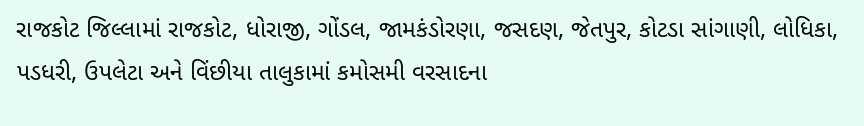રાજકોટ જિલ્લામાં રાજકોટ, ધોરાજી, ગોંડલ, જામકંડોરણા, જસદણ, જેતપુર, કોટડા સાંગાણી, લોધિકા, પડધરી, ઉપલેટા અને વિંછીયા તાલુકામાં કમોસમી વરસાદના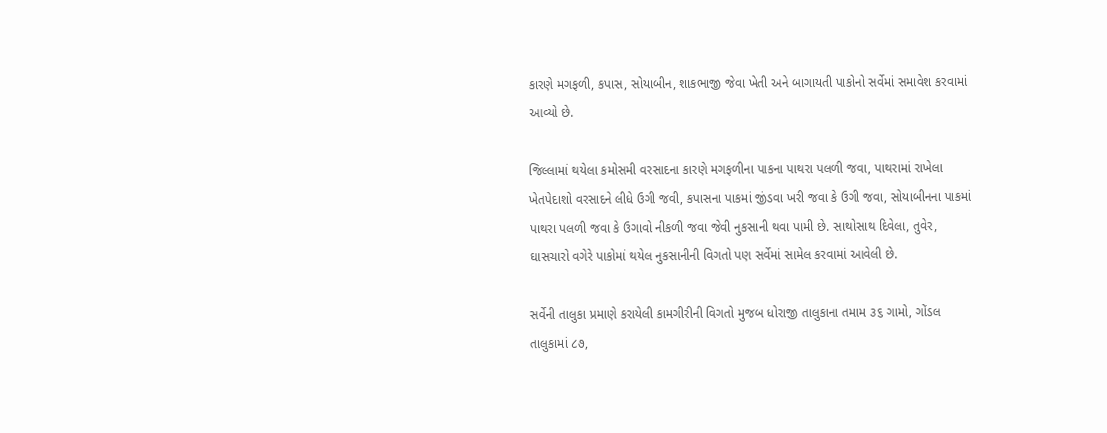કારણે મગફળી, કપાસ, સોયાબીન, શાકભાજી જેવા ખેતી અને બાગાયતી પાકોનો સર્વેમાં સમાવેશ કરવામાં આવ્યો છે.

જિલ્લામાં થયેલા કમોસમી વરસાદના કારણે મગફળીના પાકના પાથરા પલળી જવા, પાથરામાં રાખેલા ખેતપેદાશો વરસાદને લીધે ઉગી જવી, કપાસના પાકમાં જીંડવા ખરી જવા કે ઉગી જવા, સોયાબીનના પાકમાં પાથરા પલળી જવા કે ઉગાવો નીકળી જવા જેવી નુકસાની થવા પામી છે. સાથોસાથ દિવેલા, તુવેર, ઘાસચારો વગેરે પાકોમાં થયેલ નુકસાનીની વિગતો પણ સર્વેમાં સામેલ કરવામાં આવેલી છે.

સર્વેની તાલુકા પ્રમાણે કરાયેલી કામગીરીની વિગતો મુજબ ધોરાજી તાલુકાના તમામ ૩૬ ગામો, ગોંડલ તાલુકામાં ૮૭,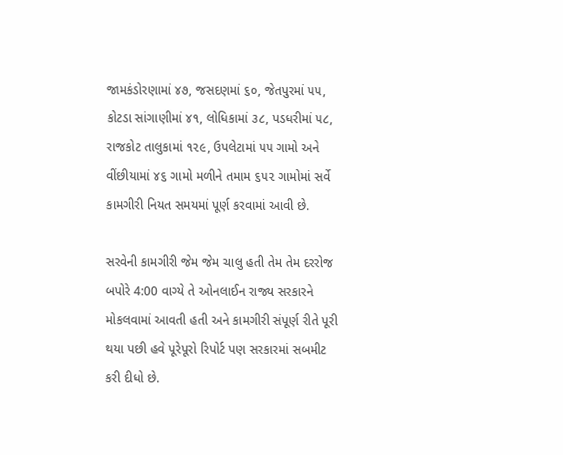જામકંડોરણામાં ૪૭, જસદણમાં ૬૦, જેતપુરમાં ૫૫, કોટડા સાંગાણીમાં ૪૧, લોધિકામાં ૩૮, પડધરીમાં ૫૮, રાજકોટ તાલુકામાં ૧૨૯, ઉપલેટામાં ૫૫ ગામો અને વીંછીયામાં ૪૬ ગામો મળીને તમામ ૬૫૨ ગામોમાં સર્વે કામગીરી નિયત સમયમાં પૂર્ણ કરવામાં આવી છે.

સરવેની કામગીરી જેમ જેમ ચાલુ હતી તેમ તેમ દરરોજ બપોરે 4:00 વાગ્યે તે ઓનલાઈન રાજ્ય સરકારને મોકલવામાં આવતી હતી અને કામગીરી સંપૂર્ણ રીતે પૂરી થયા પછી હવે પૂરેપૂરો રિપોર્ટ પણ સરકારમાં સબમીટ કરી દીધો છે.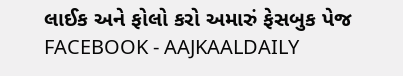લાઈક અને ફોલો કરો અમારું ફેસબુક પેજ FACEBOOK - AAJKAALDAILY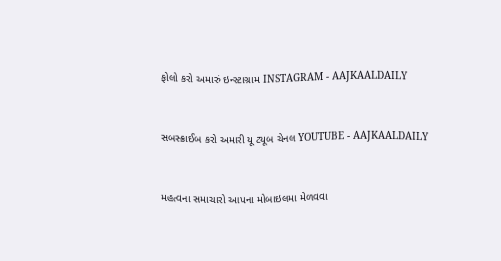ફોલો કરો અમારું ઇન્સ્ટાગ્રામ INSTAGRAM - AAJKAALDAILY


સબસ્ક્રાઈબ કરો અમારી યૂ ટ્યૂબ ચેનલ YOUTUBE - AAJKAALDAILY


મહત્વના સમાચારો આપના મોબાઇલમા મેળવવા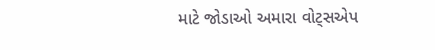માટે જોડાઓ અમારા વોટ્સએપ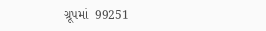ગ્રૂપમાં  99251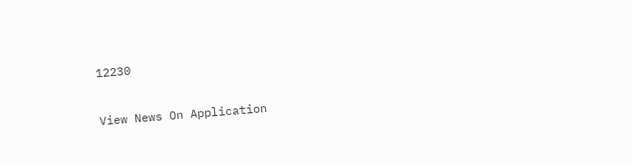12230

View News On Application